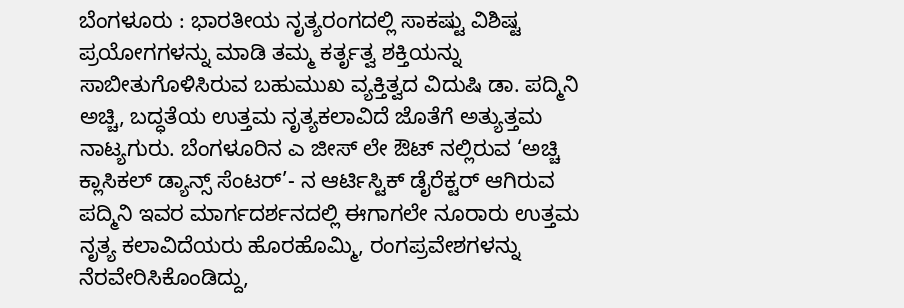ಬೆಂಗಳೂರು : ಭಾರತೀಯ ನೃತ್ಯರಂಗದಲ್ಲಿ ಸಾಕಷ್ಟು ವಿಶಿಷ್ಟ ಪ್ರಯೋಗಗಳನ್ನು ಮಾಡಿ ತಮ್ಮ ಕರ್ತೃತ್ವ ಶಕ್ತಿಯನ್ನು ಸಾಬೀತುಗೊಳಿಸಿರುವ ಬಹುಮುಖ ವ್ಯಕ್ತಿತ್ವದ ವಿದುಷಿ ಡಾ. ಪದ್ಮಿನಿ ಅಚ್ಚಿ, ಬದ್ಧತೆಯ ಉತ್ತಮ ನೃತ್ಯಕಲಾವಿದೆ ಜೊತೆಗೆ ಅತ್ಯುತ್ತಮ ನಾಟ್ಯಗುರು. ಬೆಂಗಳೂರಿನ ಎ ಜೀಸ್ ಲೇ ಔಟ್ ನಲ್ಲಿರುವ ‘ಅಚ್ಚಿ ಕ್ಲಾಸಿಕಲ್ ಡ್ಯಾನ್ಸ್ ಸೆಂಟರ್’- ನ ಆರ್ಟಿಸ್ಟಿಕ್ ಡೈರೆಕ್ಟರ್ ಆಗಿರುವ ಪದ್ಮಿನಿ ಇವರ ಮಾರ್ಗದರ್ಶನದಲ್ಲಿ ಈಗಾಗಲೇ ನೂರಾರು ಉತ್ತಮ ನೃತ್ಯ ಕಲಾವಿದೆಯರು ಹೊರಹೊಮ್ಮಿ, ರಂಗಪ್ರವೇಶಗಳನ್ನು ನೆರವೇರಿಸಿಕೊಂಡಿದ್ದು,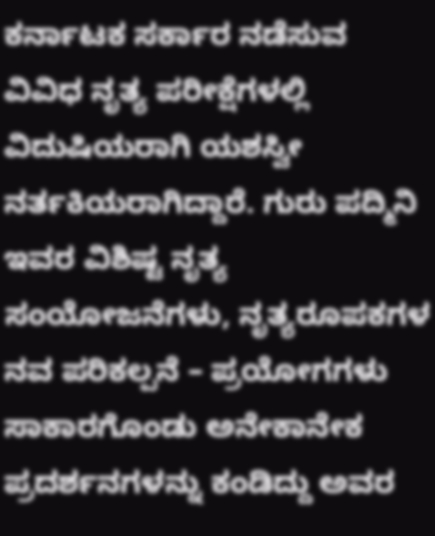ಕರ್ನಾಟಕ ಸರ್ಕಾರ ನಡೆಸುವ ವಿವಿಧ ನೃತ್ಯ ಪರೀಕ್ಷೆಗಳಲ್ಲಿ ವಿದುಷಿಯರಾಗಿ ಯಶಸ್ವೀ ನರ್ತಕಿಯರಾಗಿದ್ದಾರೆ. ಗುರು ಪದ್ಮಿನಿ ಇವರ ವಿಶಿಷ್ಟ ನೃತ್ಯ ಸಂಯೋಜನೆಗಳು, ನೃತ್ಯರೂಪಕಗಳ ನವ ಪರಿಕಲ್ಪನೆ – ಪ್ರಯೋಗಗಳು ಸಾಕಾರಗೊಂಡು ಅನೇಕಾನೇಕ ಪ್ರದರ್ಶನಗಳನ್ನು ಕಂಡಿದ್ದು ಅವರ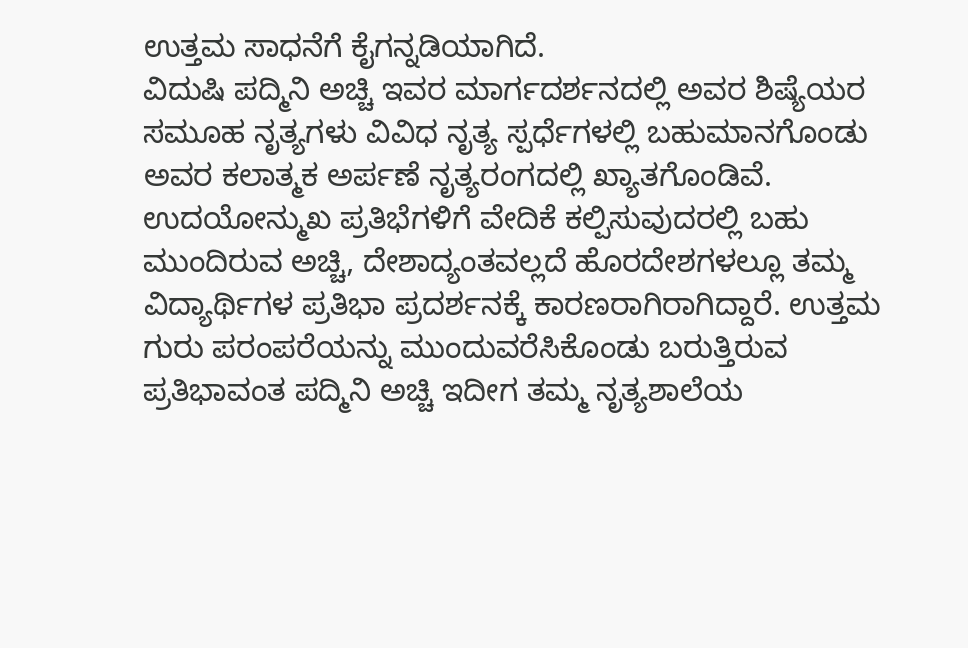ಉತ್ತಮ ಸಾಧನೆಗೆ ಕೈಗನ್ನಡಿಯಾಗಿದೆ.
ವಿದುಷಿ ಪದ್ಮಿನಿ ಅಚ್ಚಿ ಇವರ ಮಾರ್ಗದರ್ಶನದಲ್ಲಿ ಅವರ ಶಿಷ್ಯೆಯರ ಸಮೂಹ ನೃತ್ಯಗಳು ವಿವಿಧ ನೃತ್ಯ ಸ್ಪರ್ಧೆಗಳಲ್ಲಿ ಬಹುಮಾನಗೊಂಡು ಅವರ ಕಲಾತ್ಮಕ ಅರ್ಪಣೆ ನೃತ್ಯರಂಗದಲ್ಲಿ ಖ್ಯಾತಗೊಂಡಿವೆ. ಉದಯೋನ್ಮುಖ ಪ್ರತಿಭೆಗಳಿಗೆ ವೇದಿಕೆ ಕಲ್ಪಿಸುವುದರಲ್ಲಿ ಬಹು ಮುಂದಿರುವ ಅಚ್ಚಿ, ದೇಶಾದ್ಯಂತವಲ್ಲದೆ ಹೊರದೇಶಗಳಲ್ಲೂ ತಮ್ಮ ವಿದ್ಯಾರ್ಥಿಗಳ ಪ್ರತಿಭಾ ಪ್ರದರ್ಶನಕ್ಕೆ ಕಾರಣರಾಗಿರಾಗಿದ್ದಾರೆ. ಉತ್ತಮ ಗುರು ಪರಂಪರೆಯನ್ನು ಮುಂದುವರೆಸಿಕೊಂಡು ಬರುತ್ತಿರುವ ಪ್ರತಿಭಾವಂತ ಪದ್ಮಿನಿ ಅಚ್ಚಿ ಇದೀಗ ತಮ್ಮ ನೃತ್ಯಶಾಲೆಯ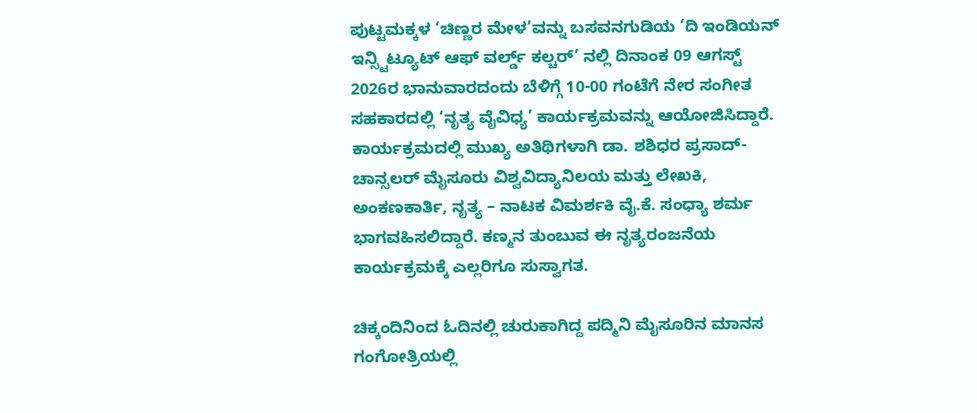ಪುಟ್ಟಮಕ್ಕಳ ‘ಚಿಣ್ಣರ ಮೇಳ’ವನ್ನು ಬಸವನಗುಡಿಯ ‘ದಿ ಇಂಡಿಯನ್ ಇನ್ಸ್ಟಿಟ್ಯೂಟ್ ಆಫ್ ವರ್ಲ್ಡ್ ಕಲ್ಚರ್’ ನಲ್ಲಿ ದಿನಾಂಕ 09 ಆಗಸ್ಟ್ 2026ರ ಭಾನುವಾರದಂದು ಬೆಳಿಗ್ಗೆ 10-00 ಗಂಟೆಗೆ ನೇರ ಸಂಗೀತ ಸಹಕಾರದಲ್ಲಿ ‘ನೃತ್ಯ ವೈವಿಧ್ಯ’ ಕಾರ್ಯಕ್ರಮವನ್ನು ಆಯೋಜಿಸಿದ್ದಾರೆ. ಕಾರ್ಯಕ್ರಮದಲ್ಲಿ ಮುಖ್ಯ ಅತಿಥಿಗಳಾಗಿ ಡಾ. ಶಶಿಧರ ಪ್ರಸಾದ್- ಚಾನ್ಸಲರ್ ಮೈಸೂರು ವಿಶ್ವವಿದ್ಯಾನಿಲಯ ಮತ್ತು ಲೇಖಕಿ, ಅಂಕಣಕಾರ್ತಿ, ನೃತ್ಯ – ನಾಟಕ ವಿಮರ್ಶಕಿ ವೈ.ಕೆ. ಸಂಧ್ಯಾ ಶರ್ಮ ಭಾಗವಹಿಸಲಿದ್ದಾರೆ. ಕಣ್ಮನ ತುಂಬುವ ಈ ನೃತ್ಯರಂಜನೆಯ ಕಾರ್ಯಕ್ರಮಕ್ಕೆ ಎಲ್ಲರಿಗೂ ಸುಸ್ವಾಗತ.

ಚಿಕ್ಕಂದಿನಿಂದ ಓದಿನಲ್ಲಿ ಚುರುಕಾಗಿದ್ದ ಪದ್ಮಿನಿ ಮೈಸೂರಿನ ಮಾನಸ ಗಂಗೋತ್ರಿಯಲ್ಲಿ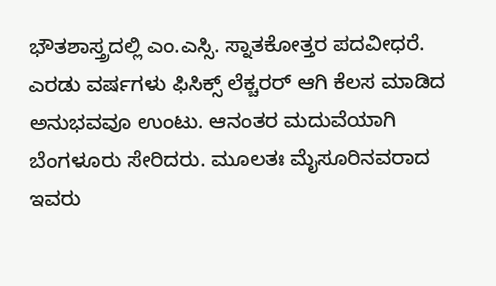ಭೌತಶಾಸ್ತ್ರದಲ್ಲಿ ಎಂ.ಎಸ್ಸಿ. ಸ್ನಾತಕೋತ್ತರ ಪದವೀಧರೆ. ಎರಡು ವರ್ಷಗಳು ಫಿಸಿಕ್ಸ್ ಲೆಕ್ಚರರ್ ಆಗಿ ಕೆಲಸ ಮಾಡಿದ ಅನುಭವವೂ ಉಂಟು. ಆನಂತರ ಮದುವೆಯಾಗಿ ಬೆಂಗಳೂರು ಸೇರಿದರು. ಮೂಲತಃ ಮೈಸೂರಿನವರಾದ ಇವರು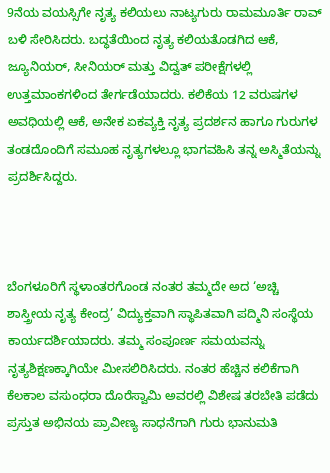9ನೆಯ ವಯಸ್ಸಿಗೇ ನೃತ್ಯ ಕಲಿಯಲು ನಾಟ್ಯಗುರು ರಾಮಮೂರ್ತಿ ರಾವ್ ಬಳಿ ಸೇರಿಸಿದರು. ಬದ್ಧತೆಯಿಂದ ನೃತ್ಯ ಕಲಿಯತೊಡಗಿದ ಆಕೆ, ಜ್ಯೂನಿಯರ್, ಸೀನಿಯರ್ ಮತ್ತು ವಿದ್ವತ್ ಪರೀಕ್ಷೆಗಳಲ್ಲಿ ಉತ್ತಮಾಂಕಗಳಿಂದ ತೇರ್ಗಡೆಯಾದರು. ಕಲಿಕೆಯ 12 ವರುಷಗಳ ಅವಧಿಯಲ್ಲಿ ಆಕೆ, ಅನೇಕ ಏಕವ್ಯಕ್ತಿ ನೃತ್ಯ ಪ್ರದರ್ಶನ ಹಾಗೂ ಗುರುಗಳ ತಂಡದೊಂದಿಗೆ ಸಮೂಹ ನೃತ್ಯಗಳಲ್ಲೂ ಭಾಗವಹಿಸಿ ತನ್ನ ಅಸ್ಮಿತೆಯನ್ನು ಪ್ರದರ್ಶಿಸಿದ್ದರು.



ಬೆಂಗಳೂರಿಗೆ ಸ್ಥಳಾಂತರಗೊಂಡ ನಂತರ ತಮ್ಮದೇ ಅದ ‘ಅಚ್ಚಿ ಶಾಸ್ತ್ರೀಯ ನೃತ್ಯ ಕೇಂದ್ರ’ ವಿದ್ಯುಕ್ತವಾಗಿ ಸ್ಥಾಪಿತವಾಗಿ ಪದ್ಮಿನಿ ಸಂಸ್ಥೆಯ ಕಾರ್ಯದರ್ಶಿಯಾದರು. ತಮ್ಮ ಸಂಪೂರ್ಣ ಸಮಯವನ್ನು ನೃತ್ಯಶಿಕ್ಷಣಕ್ಕಾಗಿಯೇ ಮೀಸಲಿರಿಸಿದರು. ನಂತರ ಹೆಚ್ಚಿನ ಕಲಿಕೆಗಾಗಿ ಕೆಲಕಾಲ ವಸುಂಧರಾ ದೊರೆಸ್ವಾಮಿ ಅವರಲ್ಲಿ ವಿಶೇಷ ತರಬೇತಿ ಪಡೆದು ಪ್ರಸ್ತುತ ಅಭಿನಯ ಪ್ರಾವೀಣ್ಯ ಸಾಧನೆಗಾಗಿ ಗುರು ಭಾನುಮತಿ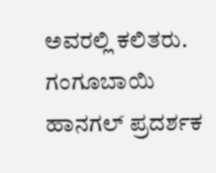ಅವರಲ್ಲಿ ಕಲಿತರು. ಗಂಗೂಬಾಯಿ ಹಾನಗಲ್ ಪ್ರದರ್ಶಕ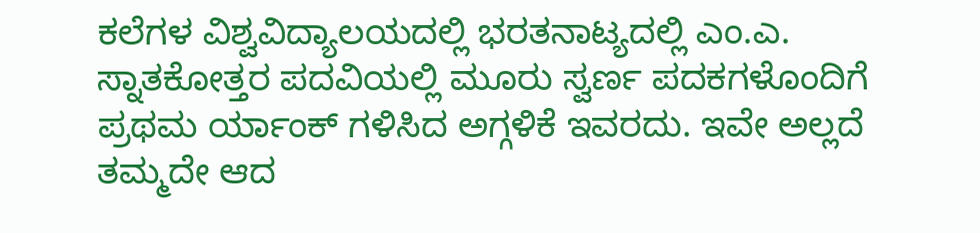ಕಲೆಗಳ ವಿಶ್ವವಿದ್ಯಾಲಯದಲ್ಲಿ ಭರತನಾಟ್ಯದಲ್ಲಿ ಎಂ.ಎ. ಸ್ನಾತಕೋತ್ತರ ಪದವಿಯಲ್ಲಿ ಮೂರು ಸ್ವರ್ಣ ಪದಕಗಳೊಂದಿಗೆ ಪ್ರಥಮ ರ್ಯಾಂಕ್ ಗಳಿಸಿದ ಅಗ್ಗಳಿಕೆ ಇವರದು. ಇವೇ ಅಲ್ಲದೆ ತಮ್ಮದೇ ಆದ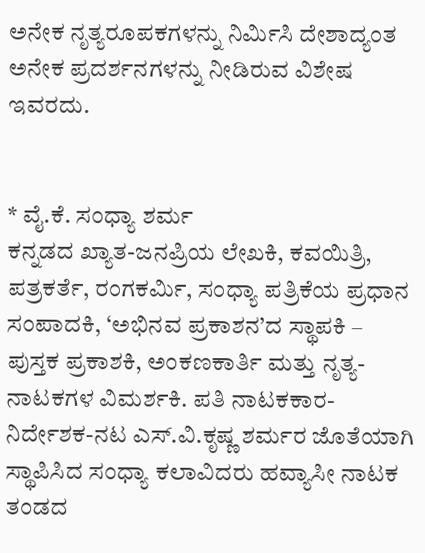ಅನೇಕ ನೃತ್ಯರೂಪಕಗಳನ್ನು ನಿರ್ಮಿಸಿ ದೇಶಾದ್ಯಂತ ಅನೇಕ ಪ್ರದರ್ಶನಗಳನ್ನು ನೀಡಿರುವ ವಿಶೇಷ ಇವರದು.


* ವೈ.ಕೆ. ಸಂಧ್ಯಾ ಶರ್ಮ
ಕನ್ನಡದ ಖ್ಯಾತ-ಜನಪ್ರಿಯ ಲೇಖಕಿ, ಕವಯಿತ್ರಿ, ಪತ್ರಕರ್ತೆ, ರಂಗಕರ್ಮಿ, ಸಂಧ್ಯಾ ಪತ್ರಿಕೆಯ ಪ್ರಧಾನ ಸಂಪಾದಕಿ, ‘ಅಭಿನವ ಪ್ರಕಾಶನ’ದ ಸ್ಥಾಪಕಿ – ಪುಸ್ತಕ ಪ್ರಕಾಶಕಿ, ಅಂಕಣಕಾರ್ತಿ ಮತ್ತು ನೃತ್ಯ-ನಾಟಕಗಳ ವಿಮರ್ಶಕಿ. ಪತಿ ನಾಟಕಕಾರ-ನಿರ್ದೇಶಕ-ನಟ ಎಸ್.ವಿ.ಕೃಷ್ಣ ಶರ್ಮರ ಜೊತೆಯಾಗಿ ಸ್ಥಾಪಿಸಿದ ಸಂಧ್ಯಾ ಕಲಾವಿದರು ಹವ್ಯಾಸೀ ನಾಟಕ ತಂಡದ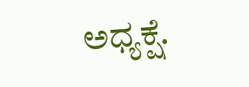ಅಧ್ಯಕ್ಷೆ.